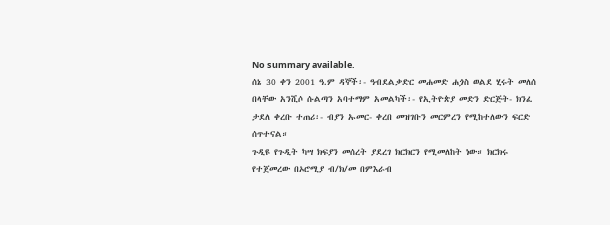No summary available.
ሰኔ 30 ቀን 2001 ዓ.ም ዳኞች፡- ዓብደልቃድር መሐመድ ሐጏስ ወልደ ሂሩት መለሰ በላቸው አንሺሶ ሱልጣን አባተማም አመልካች፡- የኢትዮጵያ መድን ድርጅት- ክንፈ ታደለ ቀረቡ ተጠሪ፡- ብያን ኡመር- ቀረበ መዝገቡን መርምረን የሚከተለውን ፍርድ ሰጥተናል።
ጉዲዩ የጉዲት ካሣ ክፍያን መሰረት ያደረገ ክርክርን የሚመለከት ነው። ክርክሩ የተጀመረው በኦሮሚያ ብ/ክ/መ በምእራብ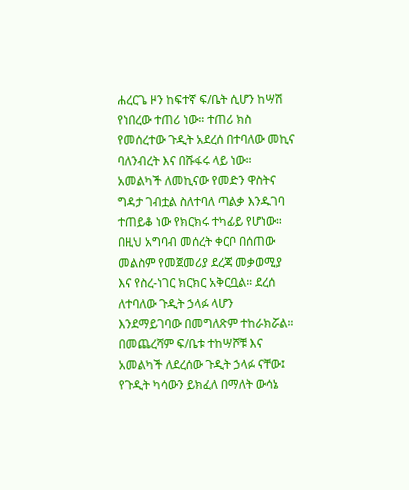ሐረርጌ ዞን ከፍተኛ ፍ/ቤት ሲሆን ከሣሽ የነበረው ተጠሪ ነው። ተጠሪ ክስ የመሰረተው ጉዲት አደረሰ በተባለው መኪና ባለንብረት እና በሹፋሩ ላይ ነው። አመልካች ለመኪናው የመድን ዋስትና ግዳታ ገብቷል ስለተባለ ጣልቃ እንዱገባ ተጠይቆ ነው የክርክሩ ተካፊይ የሆነው። በዚህ አግባብ መሰረት ቀርቦ በሰጠው መልስም የመጀመሪያ ደረጃ መቃወሚያ እና የስረ-ነገር ክርክር አቅርቧል። ደረሰ ለተባለው ጉዲት ኃላፉ ላሆን እንደማይገባው በመግለጽም ተከራክሯል።
በመጨረሻም ፍ/ቤቱ ተከሣሾቹ እና አመልካች ለደረሰው ጉዲት ኃላፉ ናቸው፤ የጉዲት ካሳውን ይክፈለ በማለት ውሳኔ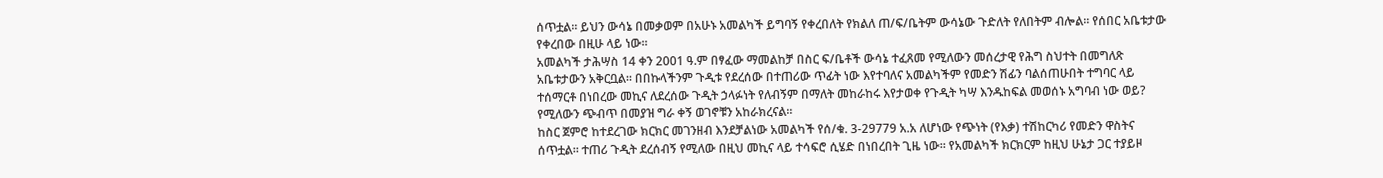ሰጥቷል። ይህን ውሳኔ በመቃወም በአሁኑ አመልካች ይግባኝ የቀረበለት የክልለ ጠ/ፍ/ቤትም ውሳኔው ጉድለት የለበትም ብሎል። የሰበር አቤቱታው የቀረበው በዚሁ ላይ ነው።
አመልካች ታሕሣስ 14 ቀን 2001 ዓ.ም በፃፈው ማመልከቻ በስር ፍ/ቤቶች ውሳኔ ተፈጸመ የሚለውን መሰረታዊ የሕግ ስህተት በመግለጽ አቤቱታውን አቅርቧል። በበኩላችንም ጉዲቱ የደረሰው በተጠሪው ጥፊት ነው እየተባለና አመልካችም የመድን ሽፊን ባልሰጠሁበት ተግባር ላይ ተሰማርቶ በነበረው መኪና ለደረሰው ጉዲት ኃላፉነት የለብኝም በማለት መከራከሩ እየታወቀ የጉዲት ካሣ እንዱከፍል መወሰኑ አግባብ ነው ወይ? የሚለውን ጭብጥ በመያዝ ግራ ቀኝ ወገኖቹን አከራክረናል።
ከስር ጀምሮ ከተደረገው ክርክር መገንዘብ እንደቻልነው አመልካች የሰ/ቁ. 3-29779 አ.አ ለሆነው የጭነት (የእቃ) ተሽከርካሪ የመድን ዋስትና ሰጥቷል። ተጠሪ ጉዲት ደረሰብኝ የሚለው በዚህ መኪና ላይ ተሳፍሮ ሲሄድ በነበረበት ጊዜ ነው። የአመልካች ክርክርም ከዚህ ሁኔታ ጋር ተያይዞ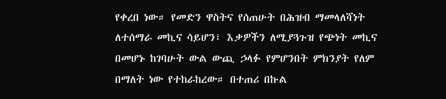የቀረበ ነው። የመድን ዋስትና የሰጠሁት በሕዝብ ማመላለሻነት ለተሰማራ መኪና ሳይሆን፣ እቃዎችን ለሚያጓጉዝ የጭነት መኪና በመሆኑ ከገባሁት ውል ውጪ ኃላፉ የምሆንበት ምክንያት የለም በማለት ነው የተከራከረው። በተጠሪ በኩል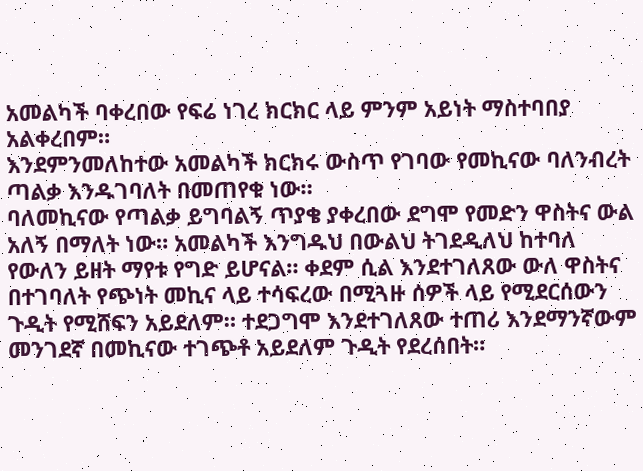አመልካች ባቀረበው የፍሬ ነገረ ክርክር ላይ ምንም አይነት ማስተባበያ አልቀረበም።
እንደምንመለከተው አመልካች ክርክሩ ውስጥ የገባው የመኪናው ባለንብረት ጣልቃ እንዱገባለት በመጠየቁ ነው።
ባለመኪናው የጣልቃ ይግባልኝ ጥያቄ ያቀረበው ደግሞ የመድን ዋስትና ውል አለኝ በማለት ነው። አመልካች እንግዱህ በውልህ ትገደዲለህ ከተባለ የውለን ይዘት ማየቱ የግድ ይሆናል። ቀደም ሲል እንደተገለጸው ውለ ዋስትና በተገባለት የጭነት መኪና ላይ ተሳፍረው በሚጓዙ ሰዎች ላይ የሚደርሰውን ጉዲት የሚሸፍን አይደለም። ተደጋግሞ እንደተገለጸው ተጠሪ እንደማንኛውም መንገደኛ በመኪናው ተገጭቶ አይደለም ጉዲት የደረሰበት።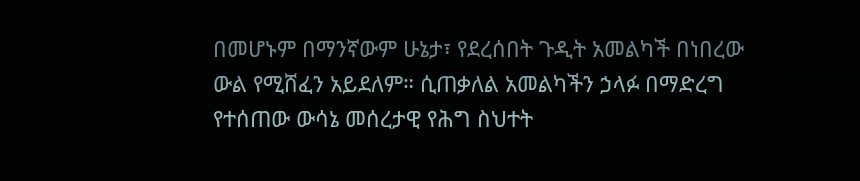በመሆኑም በማንኛውም ሁኔታ፣ የደረሰበት ጉዲት አመልካች በነበረው ውል የሚሸፈን አይደለም። ሲጠቃለል አመልካችን ኃላፉ በማድረግ የተሰጠው ውሳኔ መሰረታዊ የሕግ ስህተት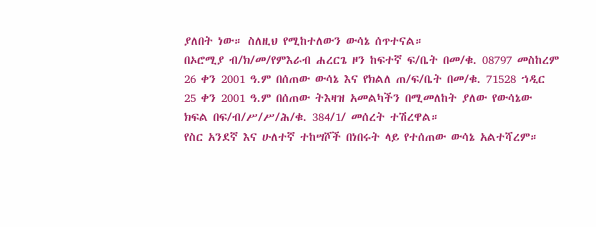ያለበት ነው። ስለዚህ የሚከተለውን ውሳኔ ሰጥተናል።
በኦሮሚያ ብ/ክ/መ/የምእራብ ሐረርጌ ዞን ከፍተኛ ፍ/ቤት በመ/ቁ. 08797 መስከረም 26 ቀን 2001 ዓ.ም በሰጠው ውሳኔ እና የክልለ ጠ/ፍ/ቤት በመ/ቁ. 71528 ኀዲር 25 ቀን 2001 ዓ.ም በሰጠው ትእዛዝ አመልካችን በሚመለከት ያለው የውሳኔው ክፍል በፍ/ብ/ሥ/ሥ/ሕ/ቁ. 384/1/ መሰረት ተሽረዋል።
የስር አንደኛ እና ሁለተኛ ተከሣሾች በነበሩት ላይ የተሰጠው ውሳኔ አልተሻረም።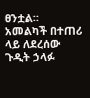ፀንቷል።
አመልካች በተጠሪ ላይ ለደረሰው ጉዲት ኃላፉ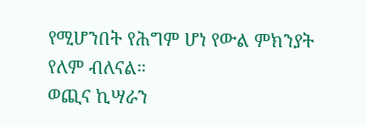የሚሆንበት የሕግም ሆነ የውል ምክንያት የለም ብለናል።
ወጪና ኪሣራን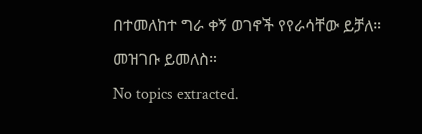በተመለከተ ግራ ቀኝ ወገኖች የየራሳቸው ይቻለ። መዝገቡ ይመለስ።
No topics extracted.